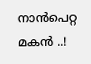നാൻപെറ്റ മകൻ ..!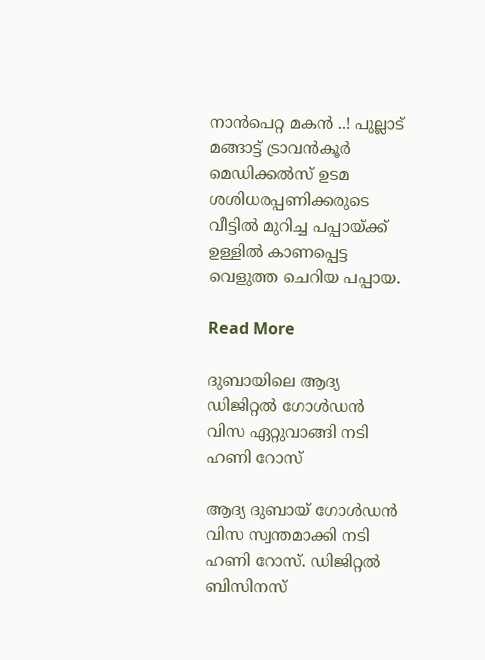നാൻപെറ്റ മകൻ ..! പുല്ലാട് മങ്ങാട്ട് ട്രാവൻകൂർ മെഡിക്കൽസ് ഉടമ ശശിധരപ്പണിക്കരുടെ വീട്ടിൽ മുറിച്ച പപ്പായ്ക്ക് ഉള്ളിൽ കാണപ്പെട്ട വെളുത്ത ചെറിയ പപ്പായ.

Read More

ദുബായിലെ ആദ്യ ഡിജിറ്റൽ ഗോൾഡൻ വിസ ഏറ്റുവാങ്ങി നടി ഹണി റോസ്

ആദ്യ ദുബായ് ഗോൾഡൻ വിസ സ്വന്തമാക്കി നടി ഹണി റോസ്. ഡിജിറ്റൽ ബിസിനസ്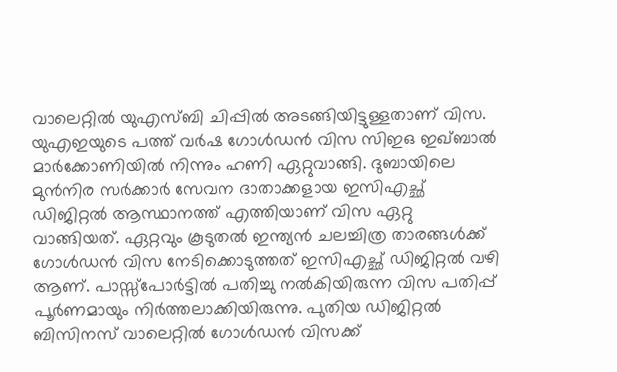വാലെറ്റിൽ യുഎസ്ബി ചിപ്പിൽ അടങ്ങിയിട്ടുള്ളതാണ് വിസ. യുഎഇയുടെ പത്ത് വർഷ ഗോൾഡൻ വിസ സിഇഒ ഇഖ്ബാൽ മാർക്കോണിയിൽ നിന്നും ഹണി ഏറ്റുവാങ്ങി. ദുബായിലെ മുൻനിര സർക്കാർ സേവന ദാതാക്കളായ ഇസിഎച്ഛ് ഡിജിറ്റൽ ആസ്ഥാനത്ത് എത്തിയാണ് വിസ ഏറ്റു വാങ്ങിയത്. ഏറ്റവും കൂടുതൽ ഇന്ത്യൻ ചലച്ചിത്ര താരങ്ങൾക്ക് ഗോൾഡൻ വിസ നേടിക്കൊടുത്തത് ഇസിഎച്ഛ് ഡിജിറ്റൽ വഴി ആണ്. പാസ്സ്പോർട്ടിൽ പതിച്ചു നൽകിയിരുന്ന വിസ പതിപ്പ് പൂർണമായും നിർത്തലാക്കിയിരുന്നു. പുതിയ ഡിജിറ്റൽ ബിസിനസ് വാലെറ്റിൽ ഗോൾഡൻ വിസക്ക്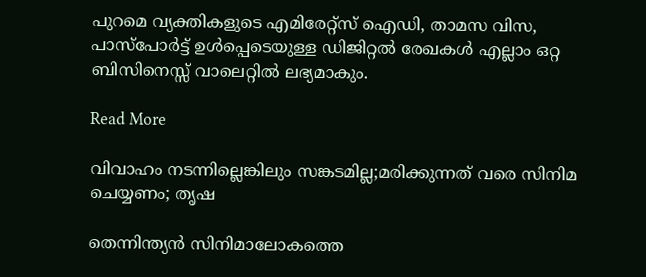പുറമെ വ്യക്തികളുടെ എമിരേറ്റ്സ് ഐഡി, താമസ വിസ, പാസ്പോർട്ട് ഉൾപ്പെടെയുള്ള ഡിജിറ്റൽ രേഖകൾ എല്ലാം ഒറ്റ ബിസിനെസ്സ് വാലെറ്റിൽ ലഭ്യമാകും.

Read More

വിവാഹം നടന്നില്ലെങ്കിലും സങ്കടമില്ല;മരിക്കുന്നത് വരെ സിനിമ ചെയ്യണം; തൃഷ

തെന്നിന്ത്യന്‍ സിനിമാലോകത്തെ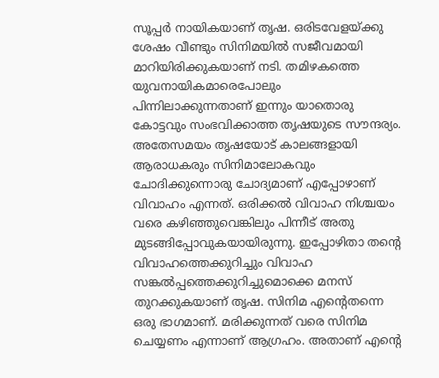സൂപ്പര്‍ നായികയാണ് തൃഷ. ഒരിടവേളയ്ക്കു ശേഷം വീണ്ടും സിനിമയിൽ സജീവമായി മാറിയിരിക്കുകയാണ് നടി. തമിഴകത്തെ യുവനായികമാരെപോലും പിന്നിലാക്കുന്നതാണ് ഇന്നും യാതൊരു കോട്ടവും സംഭവിക്കാത്ത തൃഷയുടെ സൗന്ദര്യം. അതേസമയം തൃഷയോട് കാലങ്ങളായി ആരാധകരും സിനിമാലോകവും ചോദിക്കുന്നൊരു ചോദ്യമാണ് എപ്പോഴാണ് വിവാഹം എന്നത്. ഒരിക്കല്‍ വിവാഹ നിശ്ചയം വരെ കഴിഞ്ഞുവെങ്കിലും പിന്നീട് അതു മുടങ്ങിപ്പോവുകയായിരുന്നു. ഇപ്പോഴിതാ തന്‍റെ വിവാഹത്തെക്കുറിച്ചും വിവാഹ സങ്കല്‍പ്പത്തെക്കുറിച്ചുമൊക്കെ മനസ് തുറക്കുകയാണ് തൃഷ. സിനിമ എന്‍റെതന്നെ ഒരു ഭാഗമാണ്. മരിക്കുന്നത് വരെ സിനിമ ചെയ്യണം എന്നാണ് ആഗ്രഹം. അതാണ് എന്‍റെ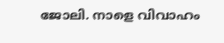ജോലി. നാളെ വിവാഹം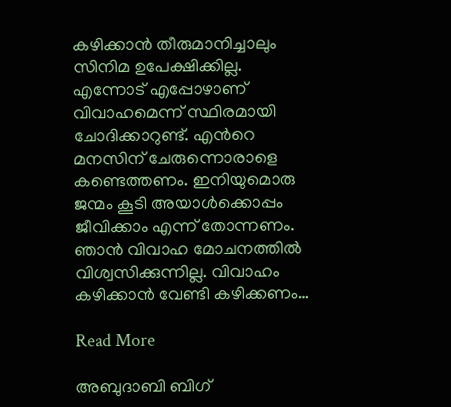കഴിക്കാന്‍ തീരുമാനിച്ചാലും സിനിമ ഉപേക്ഷിക്കില്ല. എന്നോട് എപ്പോഴാണ് വിവാഹമെന്ന് സ്ഥിരമായി ചോദിക്കാറുണ്ട്. എന്‍റെ മനസിന് ചേരുന്നൊരാളെ കണ്ടെത്തണം. ഇനിയുമൊരു ജന്മം കൂടി അയാള്‍ക്കൊപ്പം ജീവിക്കാം എന്ന് തോന്നണം. ഞാന്‍ വിവാഹ മോചനത്തില്‍ വിശ്വസിക്കുന്നില്ല. വിവാഹം കഴിക്കാന്‍ വേണ്ടി കഴിക്കണം…

Read More

അബുദാബി ബിഗ്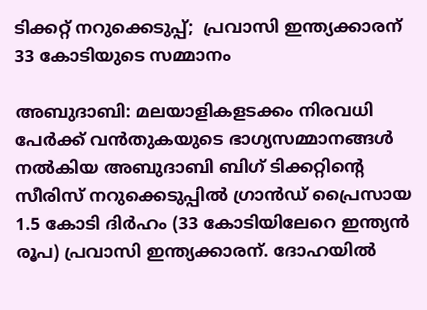ടിക്കറ്റ് നറുക്കെടുപ്പ്;  പ്രവാസി ഇന്ത്യക്കാരന് 33 കോടിയുടെ സമ്മാനം

അബുദാബി: മലയാളികളടക്കം നിരവധി പേര്‍ക്ക് വന്‍തുകയുടെ ഭാഗ്യസമ്മാനങ്ങള്‍ നല്‍കിയ അബുദാബി ബിഗ് ടിക്കറ്റിന്‍റെ സീരിസ് നറുക്കെടുപ്പില്‍ ഗ്രാന്‍ഡ് പ്രൈസായ 1.5 കോടി ദിര്‍ഹം (33 കോടിയിലേറെ ഇന്ത്യന്‍ രൂപ) പ്രവാസി ഇന്ത്യക്കാരന്. ദോഹയില്‍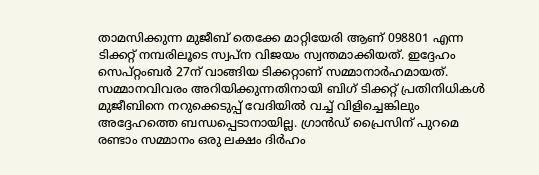താമസിക്കുന്ന മുജീബ് തെക്കേ മാറ്റിയേരി ആണ് 098801 എന്ന ടിക്കറ്റ് നമ്പരിലൂടെ സ്വപ്‌ന വിജയം സ്വന്തമാക്കിയത്. ഇദ്ദേഹം സെപ്റ്റംബര്‍ 27ന് വാങ്ങിയ ടിക്കറ്റാണ് സമ്മാനാര്‍ഹമായത്. സമ്മാനവിവരം അറിയിക്കുന്നതിനായി ബിഗ് ടിക്കറ്റ് പ്രതിനിധികള്‍ മുജീബിനെ നറുക്കെടുപ്പ് വേദിയില്‍ വച്ച് വിളിച്ചെങ്കിലും അദ്ദേഹത്തെ ബന്ധപ്പെടാനായില്ല. ഗ്രാന്‍ഡ് പ്രൈസിന് പുറമെ രണ്ടാം സമ്മാനം ഒരു ലക്ഷം ദിര്‍ഹം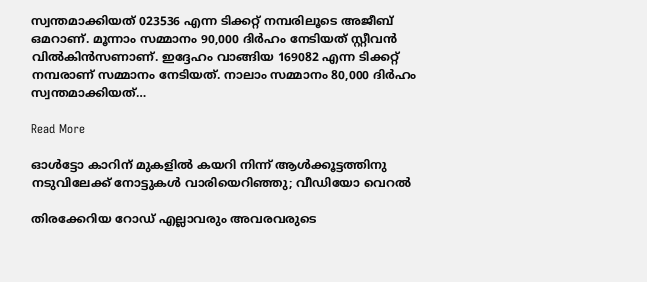സ്വന്തമാക്കിയത് 023536 എന്ന ടിക്കറ്റ് നമ്പരിലൂടെ അജീബ് ഒമറാണ്. മൂന്നാം സമ്മാനം 90,000 ദിര്‍ഹം നേടിയത് സ്റ്റീവന്‍ വില്‍കിന്‍സണാണ്. ഇദ്ദേഹം വാങ്ങിയ 169082 എന്ന ടിക്കറ്റ് നമ്പരാണ് സമ്മാനം നേടിയത്. നാലാം സമ്മാനം 80,000 ദിര്‍ഹം സ്വന്തമാക്കിയത്…

Read More

ഓൾട്ടോ കാറിന് മുകളിൽ കയറി നിന്ന് ആൾക്കൂട്ടത്തിനു നടുവിലേക്ക് നോട്ടുകൾ വാരിയെറിഞ്ഞു; വീഡിയോ വെറൽ

തിരക്കേറിയ റോഡ് എല്ലാവരും അവരവരുടെ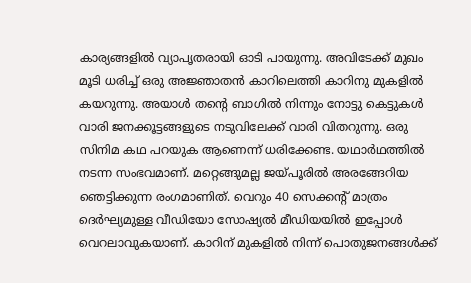കാര്യങ്ങളിൽ വ്യാപൃതരായി ഓടി പായുന്നു. അവിടേക്ക് മുഖം മൂടി ധരിച്ച് ഒരു അജ്ഞാതൻ കാറിലെത്തി കാറിനു മുകളിൽ കയറുന്നു. അയാൾ തന്‍റെ ബാഗിൽ നിന്നും നോട്ടു കെട്ടുകൾ വാരി ജനക്കൂട്ടങ്ങളുടെ നടുവിലേക്ക് വാരി വിതറുന്നു. ഒരു സിനിമ കഥ പ‌റയുക ആണെന്ന് ധരിക്കേണ്ട. യഥാർഥത്തിൽ നടന്ന സംഭവമാണ്. മറ്റെങ്ങുമല്ല ജയ്പൂരിൽ അരങ്ങേറിയ ഞെട്ടിക്കുന്ന രംഗമാണിത്. വെറും 40 സെക്കന്‍റ് മാത്രം ദെർഘ്യമുള്ള വീഡിയോ സോഷ്യൽ മീഡിയയിൽ ഇപ്പോൾ വെറലാവുകയാണ്. കാറിന് മുകളിൽ നിന്ന് പൊതുജനങ്ങൾക്ക്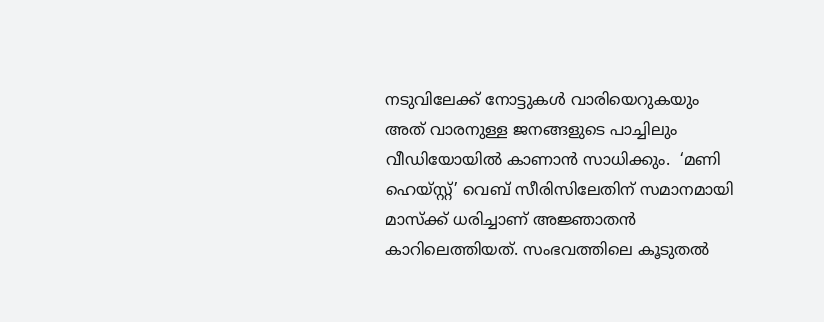നടുവിലേക്ക് നോട്ടുകൾ വാരിയെറുകയും അത് വാരനുള്ള ജനങ്ങളുടെ പാച്ചിലും വീഡിയോയിൽ കാണാൻ സാധിക്കും.  ‘മണി ഹെയ്സ്റ്റ്’ വെബ് സീരിസിലേതിന് സമാനമായി മാസ്ക്ക് ധരിച്ചാണ് അജ്ഞാതൻ കാറിലെത്തിയത്. സംഭവത്തിലെ കൂടുതല്‍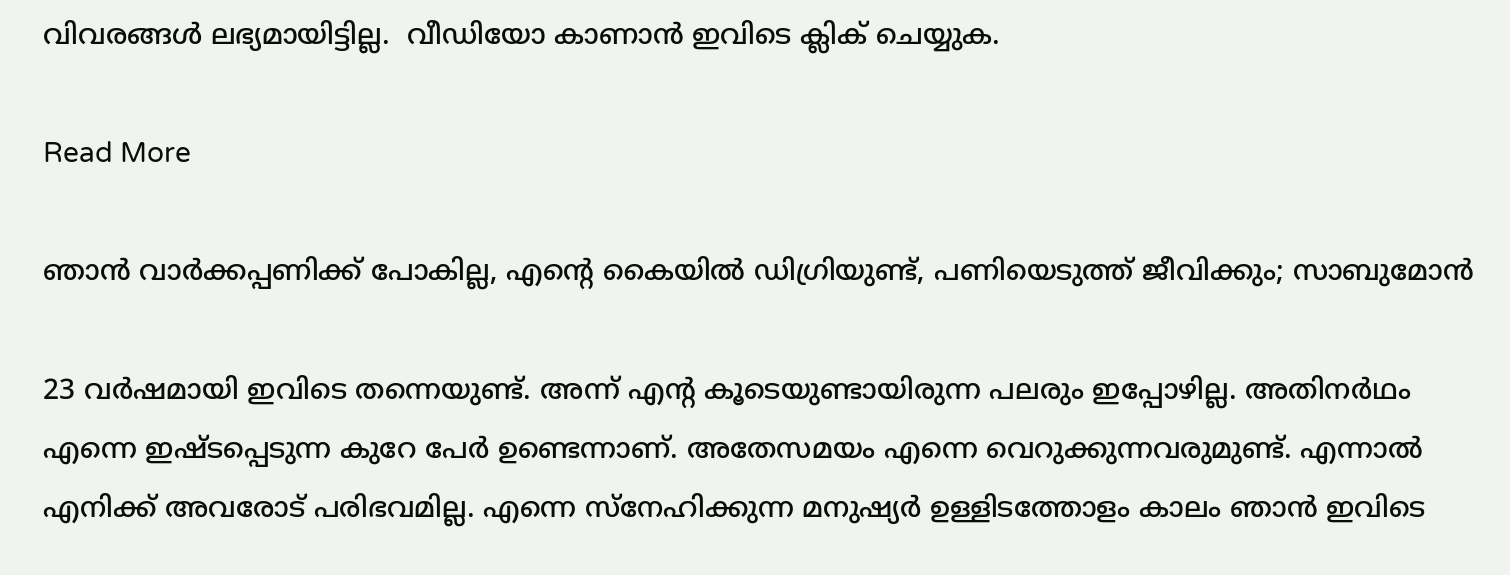വിവരങ്ങള്‍ ലഭ്യമായിട്ടില്ല.  വീഡിയോ കാണാൻ ഇവിടെ ക്ലിക് ചെയ്യുക.

Read More

ഞാന്‍ വാര്‍ക്കപ്പണിക്ക് പോകില്ല, എന്‍റെ കൈയില്‍ ഡിഗ്രിയുണ്ട്, പണിയെടുത്ത് ജീവിക്കും; സാബുമോൻ

23 വര്‍ഷമായി ഇവിടെ തന്നെയുണ്ട്. അന്ന് എന്‍റ കൂടെയുണ്ടായിരുന്ന പലരും ഇപ്പോഴില്ല. അതിനര്‍ഥം എന്നെ ഇഷ്ടപ്പെടുന്ന കുറേ പേര്‍ ഉണ്ടെന്നാണ്. അതേസമയം എന്നെ വെറുക്കുന്നവരുമുണ്ട്. എന്നാല്‍ എനിക്ക് അവരോട് പരിഭവമില്ല. എന്നെ സ്‌നേഹിക്കുന്ന മനുഷ്യര്‍ ഉള്ളിടത്തോളം കാലം ഞാന്‍ ഇവിടെ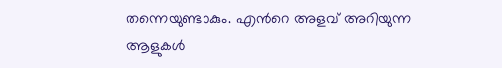തന്നെയുണ്ടാകും. എന്‍റെ അളവ് അറിയുന്ന ആളുകള്‍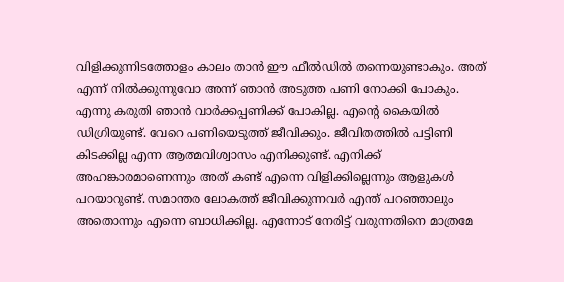വിളിക്കുന്നിടത്തോളം കാലം താന്‍ ഈ ഫീല്‍ഡില്‍ തന്നെയുണ്ടാകും. അത് എന്ന് നില്‍ക്കുന്നുവോ അന്ന് ഞാന്‍ അടുത്ത പണി നോക്കി പോകും. എന്നു കരുതി ഞാന്‍ വാര്‍ക്കപ്പണിക്ക് പോകില്ല. എന്‍റെ കൈയില്‍ ഡിഗ്രിയുണ്ട്. വേറെ പണിയെടുത്ത് ജീവിക്കും. ജീവിതത്തില്‍ പട്ടിണി കിടക്കില്ല എന്ന ആത്മവിശ്വാസം എനിക്കുണ്ട്. എനിക്ക് അഹങ്കാരമാണെന്നും അത് കണ്ട് എന്നെ വിളിക്കില്ലെന്നും ആളുകള്‍ പറയാറുണ്ട്. സമാന്തര ലോകത്ത് ജീവിക്കുന്നവര്‍ എന്ത് പറഞ്ഞാലും അതൊന്നും എന്നെ ബാധിക്കില്ല. എന്നോട് നേരിട്ട് വരുന്നതിനെ മാത്രമേ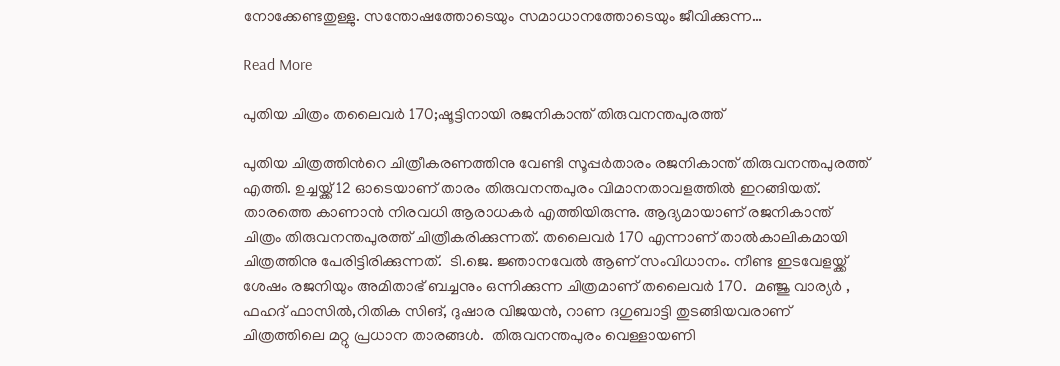നോക്കേണ്ടതുള്ളു. സന്തോഷത്തോടെയും സമാധാനത്തോടെയും ജീവിക്കുന്ന…

Read More

പുതിയ ചിത്രം തലൈവര്‍ 170;ഷൂട്ടിനായി രജനികാന്ത് തിരുവനന്തപുരത്ത്

പുതിയ ചിത്രത്തിന്‍റെ ചിത്രീകരണത്തിനു വേണ്ടി സൂപ്പര്‍താരം രജനികാന്ത് തിരുവനന്തപുരത്ത് എത്തി. ഉച്ചയ്ക്ക് 12 ഓടെയാണ് താരം തിരുവനന്തപുരം വിമാനതാവളത്തില്‍ ഇറങ്ങിയത്. താരത്തെ കാണാൻ നിരവധി ആരാധകർ എത്തിയിരുന്നു. ആദ്യമായാണ് രജനികാന്ത് ചിത്രം തിരുവനന്തപുരത്ത് ചിത്രീകരിക്കുന്നത്. തലൈവർ 170 എന്നാണ് താൽകാലികമായി  ചിത്രത്തിനു പേരിട്ടിരിക്കുന്നത്.  ടി.ജെ. ജ്ഞാനവേല്‍ ആണ് സംവിധാനം. നീണ്ട ഇടവേളയ്ക്ക് ശേഷം രജനിയും അമിതാഭ് ബച്ചനും ഒന്നിക്കുന്ന ചിത്രമാണ് തലൈവര്‍ 170.  മഞ്ജു വാര്യർ , ഫഹദ് ഫാസിൽ,റിതിക സിങ്, ദുഷാര വിജയൻ, റാണ ദഗുബാട്ടി തുടങ്ങിയവരാണ് ചിത്രത്തിലെ മറ്റു പ്രധാന താരങ്ങൾ.  തിരുവനന്തപുരം വെള്ളായണി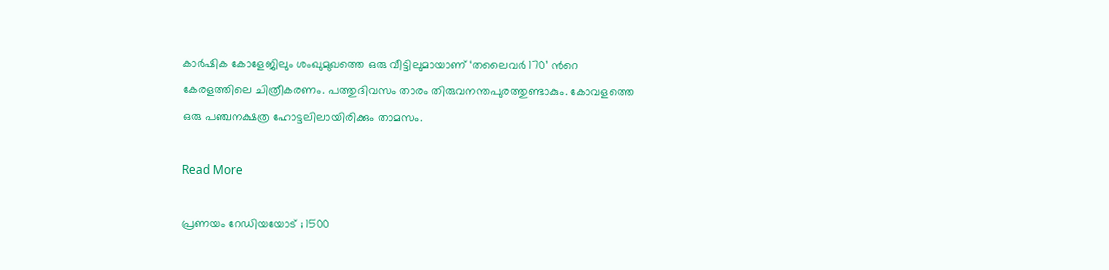കാർഷിക കോളേജിലും ശംഖുമുഖത്തെ ഒരു വീട്ടിലുമായാണ് ‘തലൈവർ 170’ ന്‍റെ കേരളത്തിലെ ചിത്രീകരണം. പത്തുദിവസം താരം തിരുവനന്തപുരത്തുണ്ടാകും. കോവളത്തെ ഒരു പഞ്ചനക്ഷത്ര ഹോട്ടലിലായിരിക്കും താമസം.

Read More

പ്രണയം റേഡിയയോട് ; 1500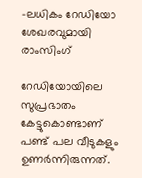-ലധികം റേഡിയോ ശേഖരവുമായി രാംസിംഗ്

റേഡിയോയിലെ സുപ്രഭാതം കേട്ടുകൊണ്ടാണ് പണ്ട് പല വീടുകളും ഉണർന്നിരുന്നത്.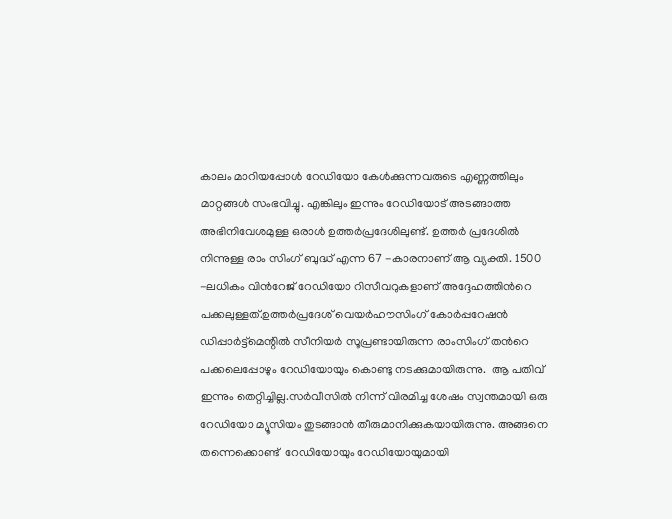കാലം മാറിയപ്പോൾ റേഡിയോ കേൾക്കുന്നവരുടെ എണ്ണത്തിലും മാറ്റങ്ങൾ സംഭവിച്ചു. എങ്കിലും ഇന്നും റേഡിയോട് അടങ്ങാത്ത അഭിനിവേശമുള്ള ഒരാൾ ഉത്തർപ്രദേശിലുണ്ട്. ഉത്തർ പ്രദേശിൽ നിന്നുള്ള രാം സിംഗ് ബുദ്ധ് എന്ന 67 -കാരനാണ് ആ വ്യക്തി. 1500 -ലധികം വിന്‍റേജ് റേഡിയോ റിസീവറുകളാണ് അദ്ദേഹത്തിന്‍റെ പക്കലുള്ളത്.ഉത്തർപ്രദേശ് വെയർഹൗസിംഗ് കോർപ്പറേഷൻ ഡിപ്പാർട്ട്‌മെന്റിൽ സീനിയർ സൂപ്രണ്ടായിരുന്ന രാംസിംഗ് തന്‍റെ പക്കലെപ്പോഴും റേഡിയോയും കൊണ്ടു നടക്കുമായിരുന്നു.  ആ പതിവ് ഇന്നും തെറ്റിച്ചില്ല.സർവീസിൽ നിന്ന് വിരമിച്ച ശേഷം സ്വന്തമായി ഒരു റേഡിയോ മ്യൂസിയം തുടങ്ങാൻ തീരുമാനിക്കുകയായിരുന്നു. അങ്ങനെ തന്നെക്കൊണ്ട്  റേഡിയോയും റേഡിയോയുമായി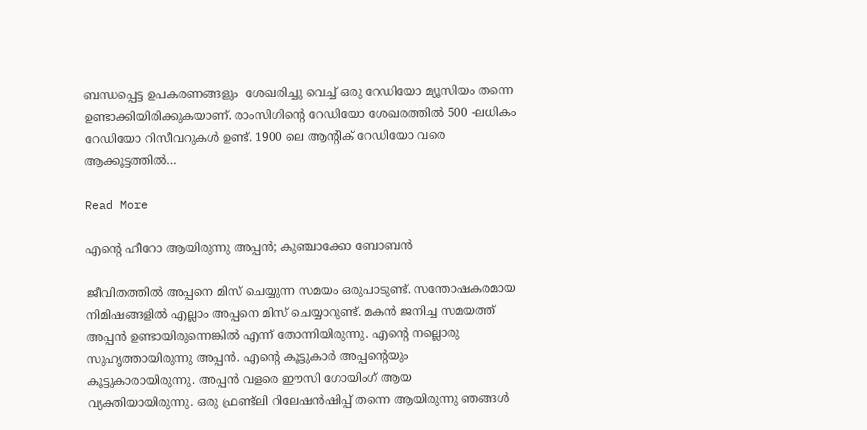ബന്ധപ്പെട്ട ഉപകരണങ്ങളും  ശേഖരിച്ചു വെച്ച് ഒരു റേഡിയോ മ്യൂസിയം തന്നെ ഉണ്ടാക്കിയിരിക്കുകയാണ്. രാംസിഗിന്‍റെ റേഡിയോ ശേഖരത്തിൽ 500 -ലധികം റേഡിയോ റിസീവറുകൾ ഉണ്ട്. 1900 ലെ ആന്‍റിക് റേഡിയോ വരെ ആക്കൂട്ടത്തിൽ…

Read More

എന്‍റെ ഹീറോ ആയിരുന്നു അപ്പൻ; കുഞ്ചാക്കോ ബോബൻ

ജീവിതത്തിൽ അപ്പനെ മിസ് ചെയ്യുന്ന സമയം ഒരുപാടുണ്ട്. സന്തോഷകരമായ നിമിഷങ്ങളിൽ എല്ലാം അപ്പനെ മിസ് ചെയ്യാറുണ്ട്. മകൻ ജനിച്ച സമയത്ത് അപ്പൻ ഉണ്ടായിരുന്നെങ്കിൽ എന്ന് തോന്നിയിരുന്നു. എന്‍റെ നല്ലൊരു സുഹൃത്തായിരുന്നു അപ്പൻ. എന്‍റെ കൂട്ടുകാർ അപ്പന്‍റെയും കൂട്ടുകാരായിരുന്നു. അപ്പൻ വളരെ ഈസി ഗോയിംഗ് ആയ വ്യക്തിയായിരുന്നു. ഒരു ഫ്രണ്ട്‌ലി റിലേഷൻഷിപ്പ് തന്നെ ആയിരുന്നു ഞങ്ങൾ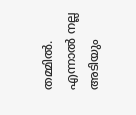തമ്മിൽ. എന്നാൽ നല്ല അടിയും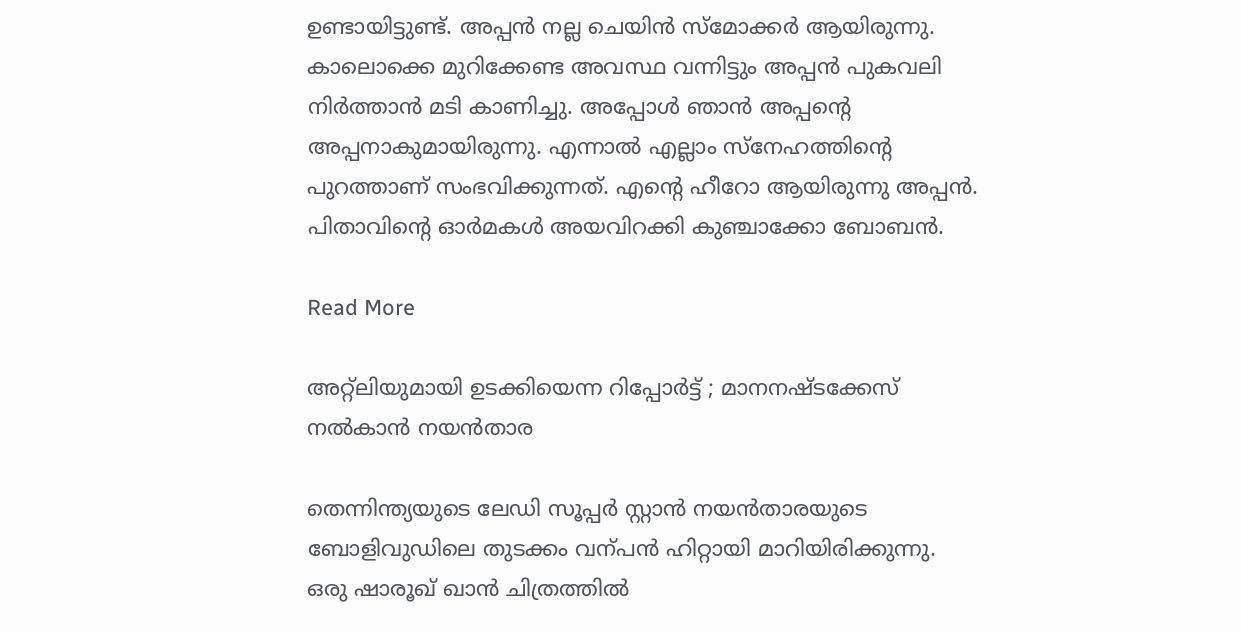ഉണ്ടായിട്ടുണ്ട്. അപ്പൻ നല്ല ചെയിൻ സ്മോക്കർ ആയിരുന്നു. കാലൊക്കെ മുറിക്കേണ്ട അവസ്ഥ വന്നിട്ടും അപ്പൻ പുകവലി നിർത്താൻ മടി കാണിച്ചു. അപ്പോൾ ഞാൻ അപ്പന്‍റെ അപ്പനാകുമായിരുന്നു. എന്നാൽ എല്ലാം സ്നേഹത്തിന്‍റെ പുറത്താണ് സംഭവിക്കുന്നത്. എന്‍റെ ഹീറോ ആയിരുന്നു അപ്പൻ. പിതാവിന്‍റെ ഓർമകൾ അയവിറക്കി കുഞ്ചാക്കോ ബോബൻ.

Read More

അറ്റ്‍ലിയുമായി ഉടക്കിയെന്ന റിപ്പോര്‍ട്ട് ; മാനനഷ്‍ടക്കേസ് നൽകാൻ നയൻതാര

തെന്നിന്ത്യയുടെ ലേഡി സൂപ്പർ സ്റ്റാൻ നയൻതാരയുടെ ബോളിവുഡിലെ തുടക്കം വന്പൻ ഹിറ്റായി മാറിയിരിക്കുന്നു. ഒരു ഷാരൂഖ് ഖാൻ ചിത്രത്തില്‍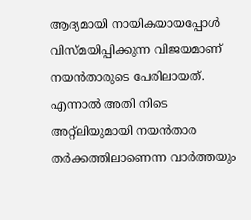ആദ്യമായി നായികയായപ്പോള്‍ വിസ്‍മയിപ്പിക്കുന്ന വിജയമാണ് നയൻതാരുടെ പേരിലായത്. എന്നാല്‍ അതി നിടെ അറ്റ്‍ലിയുമായി നയൻതാര തര്‍ക്കത്തിലാണെന്ന വാര്‍ത്തയും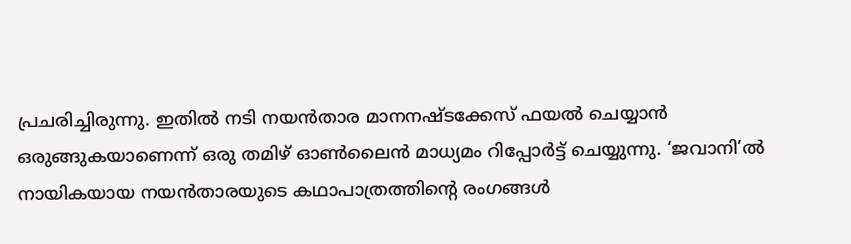പ്രചരിച്ചിരുന്നു. ഇതില്‍ നടി നയൻതാര മാനനഷ്‍ടക്കേസ് ഫയല്‍ ചെയ്യാൻ ഒരുങ്ങുകയാണെന്ന് ഒരു തമിഴ് ഓൺലൈൻ മാധ്യമം റിപ്പോര്‍ട്ട് ചെയ്യുന്നു. ‘ജവാനി’ല്‍ നായികയായ നയൻതാരയുടെ കഥാപാത്രത്തിന്‍റെ രംഗങ്ങള്‍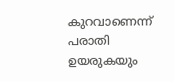കുറവാണെന്ന് പരാതി ഉയരുകയും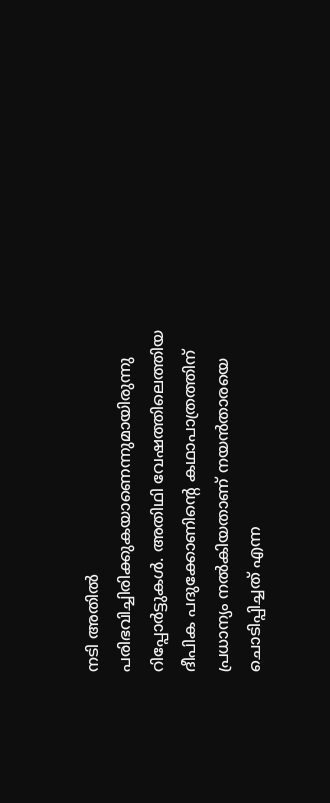നടി അതില്‍ പരിഭവിച്ചിരിക്കുകയാണെന്നുമായിരുന്നു റിപ്പോര്‍ട്ടുകള്‍. അതിഥി വേഷത്തിലെത്തിയ ദീപിക പദുക്കോണിന്‍റെ കഥാപാത്രത്തിന് പ്രധാന്യം നല്‍കിയതാണ് നയൻതാരയെ ചൊടിപ്പിച്ചത് എന്ന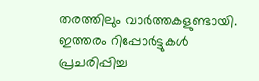തരത്തിലും വാര്‍ത്തകളുണ്ടായി. ഇത്തരം റിപ്പോര്‍ട്ടുകള്‍ പ്രചരിപ്പിച്ച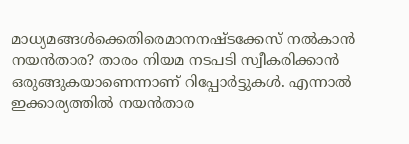മാധ്യമങ്ങള്‍ക്കെതിരെമാനനഷ്‍ടക്കേസ് നൽകാൻ നയൻതാര? താരം നിയമ നടപടി സ്വീകരിക്കാൻ ഒരുങ്ങുകയാണെന്നാണ് റിപ്പോർട്ടുകൾ. എന്നാൽ ഇക്കാര്യത്തിൽ നയൻതാര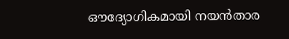ഔദ്യോഗികമായി നയൻതാര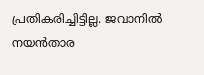പ്രതികരിച്ചിട്ടില്ല. ജവാനില്‍ നയൻതാര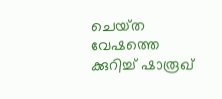ചെയ്‍ത വേഷത്തെ ക്കുറിച്ച് ഷാരൂഖ്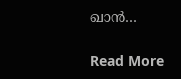ഖാൻ…

Read More